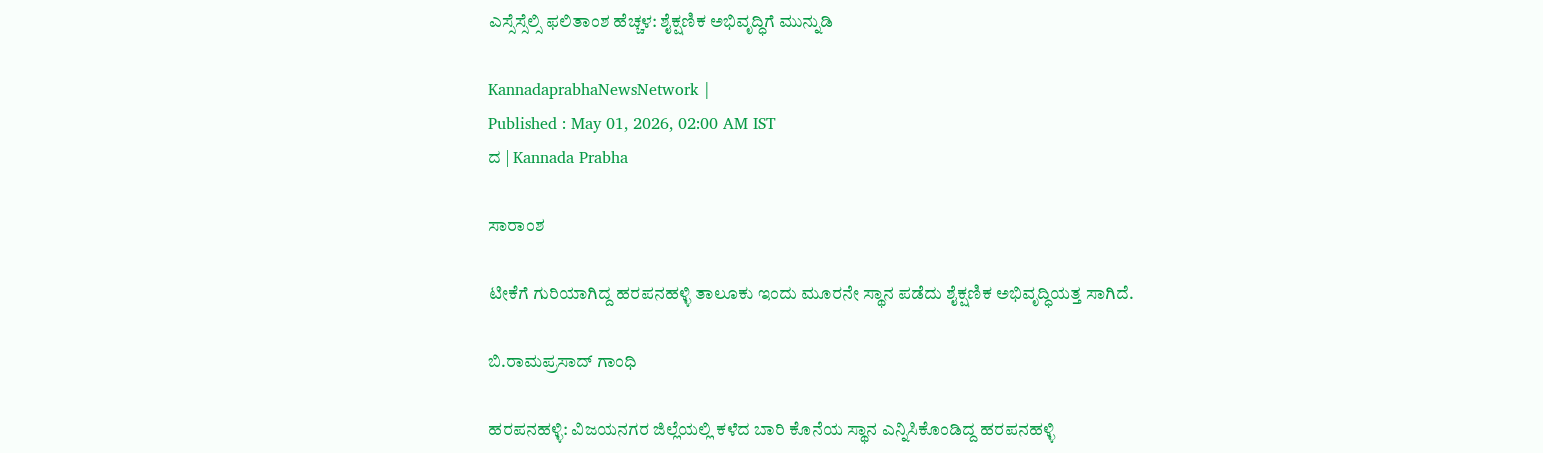ಎಸ್ಸೆಸ್ಸೆಲ್ಸಿ ಫಲಿತಾಂಶ ಹೆಚ್ಚಳ: ಶೈಕ್ಷಣಿಕ ಅಭಿವೃದ್ಧಿಗೆ ಮುನ್ನುಡಿ

KannadaprabhaNewsNetwork |
Published : May 01, 2026, 02:00 AM IST
ದ | Kannada Prabha

ಸಾರಾಂಶ

ಟೀಕೆಗೆ ಗುರಿಯಾಗಿದ್ದ ಹರಪನಹಳ್ಳಿ ತಾಲೂಕು ಇಂದು ಮೂರನೇ ಸ್ಥಾನ ಪಡೆದು ಶೈಕ್ಷಣಿಕ ಅಭಿವೃದ್ಧಿಯತ್ತ ಸಾಗಿದೆ.

ಬಿ.ರಾಮಪ್ರಸಾದ್‌ ಗಾಂಧಿ

ಹರಪನಹಳ್ಳಿ: ವಿಜಯನಗರ ಜಿಲ್ಲೆಯಲ್ಲಿ ಕಳೆದ ಬಾರಿ ಕೊನೆಯ ಸ್ಥಾನ ಎನ್ನಿಸಿಕೊಂಡಿದ್ದ ಹರಪನಹಳ್ಳಿ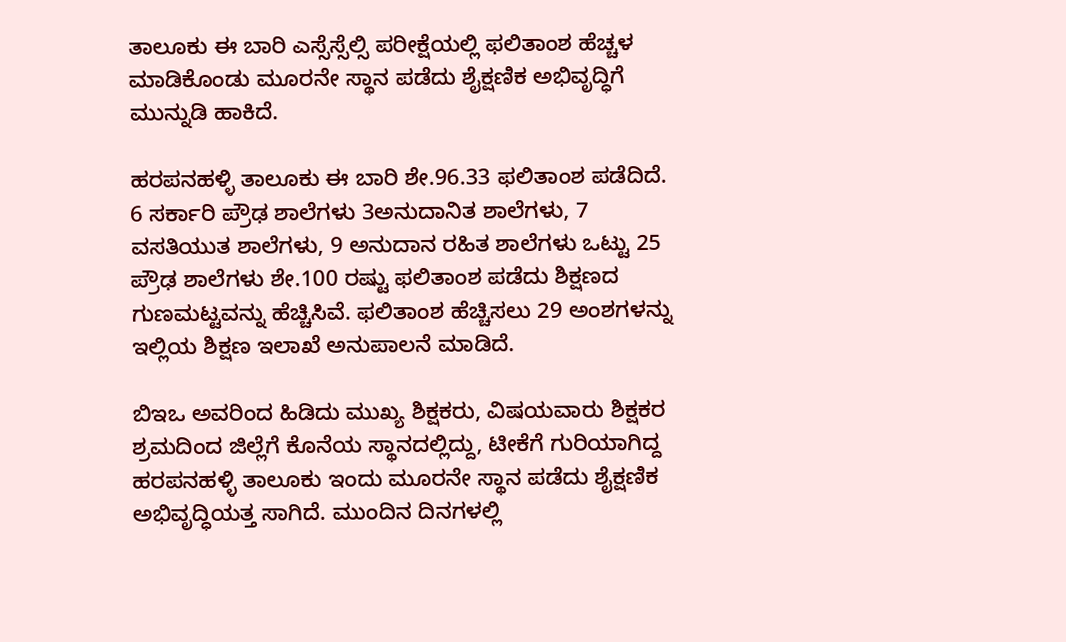ತಾಲೂಕು ಈ ಬಾರಿ ಎಸ್ಸೆಸ್ಸೆಲ್ಸಿ ಪರೀಕ್ಷೆಯಲ್ಲಿ ಫಲಿತಾಂಶ ಹೆಚ್ಚಳ ಮಾಡಿಕೊಂಡು ಮೂರನೇ ಸ್ಥಾನ ಪಡೆದು ಶೈಕ್ಷಣಿಕ ಅಭಿವೃದ್ಧಿಗೆ ಮುನ್ನುಡಿ ಹಾಕಿದೆ.

ಹರಪನಹಳ್ಳಿ ತಾಲೂಕು ಈ ಬಾರಿ ಶೇ.96.33 ಫಲಿತಾಂಶ ಪಡೆದಿದೆ. 6 ಸರ್ಕಾರಿ ಪ್ರೌಢ ಶಾಲೆಗಳು 3ಅನುದಾನಿತ ಶಾಲೆಗಳು, 7 ವಸತಿಯುತ ಶಾಲೆಗಳು, 9 ಅನುದಾನ ರಹಿತ ಶಾಲೆಗಳು ಒಟ್ಟು 25 ಪ್ರೌಢ ಶಾಲೆಗಳು ಶೇ.100 ರಷ್ಟು ಫಲಿತಾಂಶ ಪಡೆದು ಶಿಕ್ಷಣದ ಗುಣಮಟ್ಟವನ್ನು ಹೆಚ್ಚಿಸಿವೆ. ಫಲಿತಾಂಶ ಹೆಚ್ಚಿಸಲು 29 ಅಂಶಗಳನ್ನು ಇಲ್ಲಿಯ ಶಿಕ್ಷಣ ಇಲಾಖೆ ಅನುಪಾಲನೆ ಮಾಡಿದೆ.

ಬಿಇಒ ಅವರಿಂದ ಹಿಡಿದು ಮುಖ್ಯ ಶಿಕ್ಷಕರು, ವಿಷಯವಾರು ಶಿಕ್ಷಕರ ಶ್ರಮದಿಂದ ಜಿಲ್ಲೆಗೆ ಕೊನೆಯ ಸ್ಥಾನದಲ್ಲಿದ್ದು, ಟೀಕೆಗೆ ಗುರಿಯಾಗಿದ್ದ ಹರಪನಹಳ್ಳಿ ತಾಲೂಕು ಇಂದು ಮೂರನೇ ಸ್ಥಾನ ಪಡೆದು ಶೈಕ್ಷಣಿಕ ಅಭಿವೃದ್ಧಿಯತ್ತ ಸಾಗಿದೆ. ಮುಂದಿನ ದಿನಗಳಲ್ಲಿ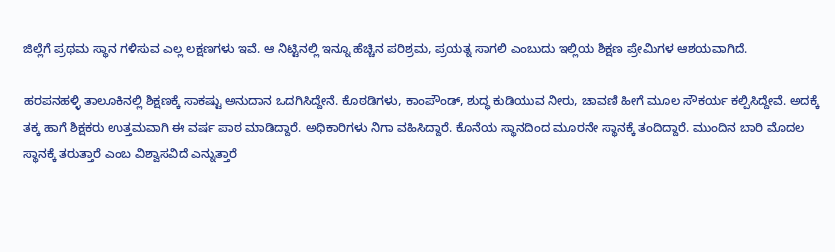ಜಿಲ್ಲೆಗೆ ಪ್ರಥಮ ಸ್ಥಾನ ಗಳಿಸುವ ಎಲ್ಲ ಲಕ್ಷಣಗಳು ಇವೆ. ಆ ನಿಟ್ಟಿನಲ್ಲಿ ಇನ್ನೂ ಹೆಚ್ಚಿನ ಪರಿಶ್ರಮ, ಪ್ರಯತ್ನ ಸಾಗಲಿ ಎಂಬುದು ಇಲ್ಲಿಯ ಶಿಕ್ಷಣ ಪ್ರೇಮಿಗಳ ಆಶಯವಾಗಿದೆ.

ಹರಪನಹಳ್ಳಿ ತಾಲೂಕಿನಲ್ಲಿ ಶಿಕ್ಷಣಕ್ಕೆ ಸಾಕಷ್ಟು ಅನುದಾನ ಒದಗಿಸಿದ್ದೇನೆ. ಕೊಠಡಿಗಳು, ಕಾಂಪೌಂಡ್‌, ಶುದ್ಧ ಕುಡಿಯುವ ನೀರು, ಚಾವಣಿ ಹೀಗೆ ಮೂಲ ಸೌಕರ್ಯ ಕಲ್ಪಿಸಿದ್ದೇವೆ. ಅದಕ್ಕೆ ತಕ್ಕ ಹಾಗೆ ಶಿಕ್ಷಕರು ಉತ್ತಮವಾಗಿ ಈ ವರ್ಷ ಪಾಠ ಮಾಡಿದ್ದಾರೆ. ಅಧಿಕಾರಿಗಳು ನಿಗಾ ವಹಿಸಿದ್ದಾರೆ. ಕೊನೆಯ ಸ್ಥಾನದಿಂದ ಮೂರನೇ ಸ್ಥಾನಕ್ಕೆ ತಂದಿದ್ದಾರೆ. ಮುಂದಿನ ಬಾರಿ ಮೊದಲ ಸ್ಥಾನಕ್ಕೆ ತರುತ್ತಾರೆ ಎಂಬ ವಿಶ್ವಾಸವಿದೆ ಎನ್ನುತ್ತಾರೆ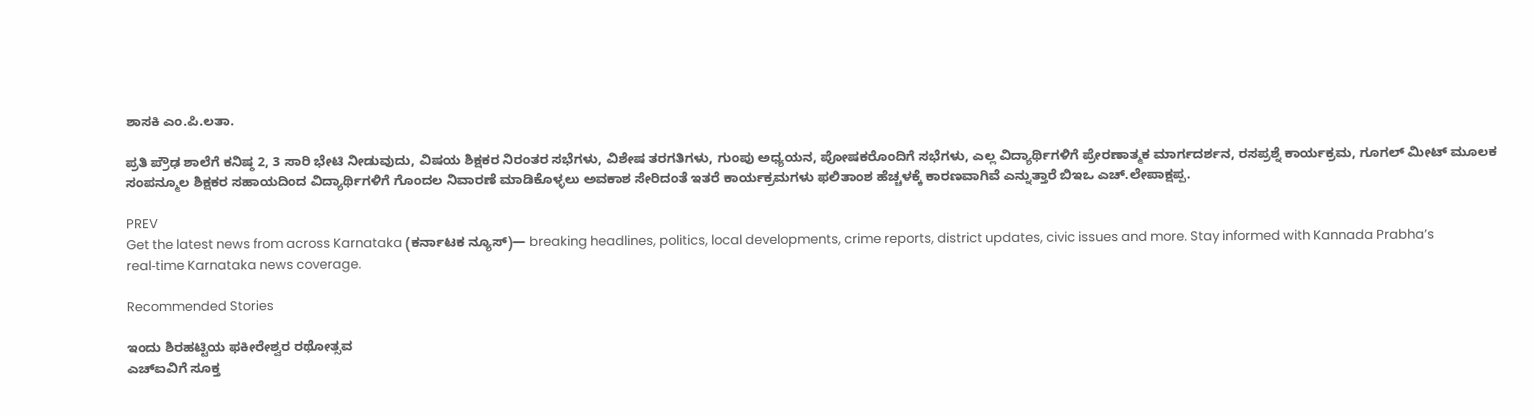ಶಾಸಕಿ ಎಂ.ಪಿ.ಲತಾ.

ಪ್ರತಿ ಪ್ರೌಢ ಶಾಲೆಗೆ ಕನಿಷ್ಠ 2, 3 ಸಾರಿ ಭೇಟಿ ನೀಡುವುದು, ವಿಷಯ ಶಿಕ್ಷಕರ ನಿರಂತರ ಸಭೆಗಳು, ವಿಶೇಷ ತರಗತಿಗಳು, ಗುಂಪು ಅಧ್ಯಯನ, ಪೋಷಕರೊಂದಿಗೆ ಸಭೆಗಳು, ಎಲ್ಲ ವಿದ್ಯಾರ್ಥಿಗಳಿಗೆ ಪ್ರೇರಣಾತ್ಮಕ ಮಾರ್ಗದರ್ಶನ, ರಸಪ್ರಶ್ನೆ ಕಾರ್ಯಕ್ರಮ, ಗೂಗಲ್‌ ಮೀಟ್‌ ಮೂಲಕ ಸಂಪನ್ಮೂಲ ಶಿಕ್ಷಕರ ಸಹಾಯದಿಂದ ವಿದ್ಯಾರ್ಥಿಗಳಿಗೆ ಗೊಂದಲ ನಿವಾರಣೆ ಮಾಡಿಕೊಳ್ಳಲು ಅವಕಾಶ ಸೇರಿದಂತೆ ಇತರೆ ಕಾರ್ಯಕ್ರಮಗಳು ಫಲಿತಾಂಶ ಹೆಚ್ಚಳಕ್ಕೆ ಕಾರಣವಾಗಿವೆ ಎನ್ನುತ್ತಾರೆ ಬಿಇಒ ಎಚ್.ಲೇಪಾಕ್ಷಪ್ಪ.

PREV
Get the latest news from across Karnataka (ಕರ್ನಾಟಕ ನ್ಯೂಸ್)— breaking headlines, politics, local developments, crime reports, district updates, civic issues and more. Stay informed with Kannada Prabha’s real‑time Karnataka news coverage.

Recommended Stories

ಇಂದು ಶಿರಹಟ್ಟಿಯ ಫಕೀರೇಶ್ವರ ರಥೋತ್ಸವ
ಎಚ್ಐವಿಗೆ ಸೂಕ್ತ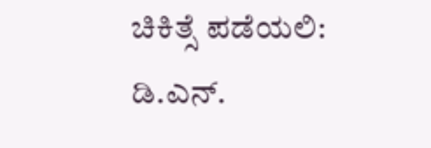ಚಿಕಿತ್ಸೆ ಪಡೆಯಲಿ: ಡಿ.ಎನ್.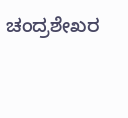ಚಂದ್ರಶೇಖರ